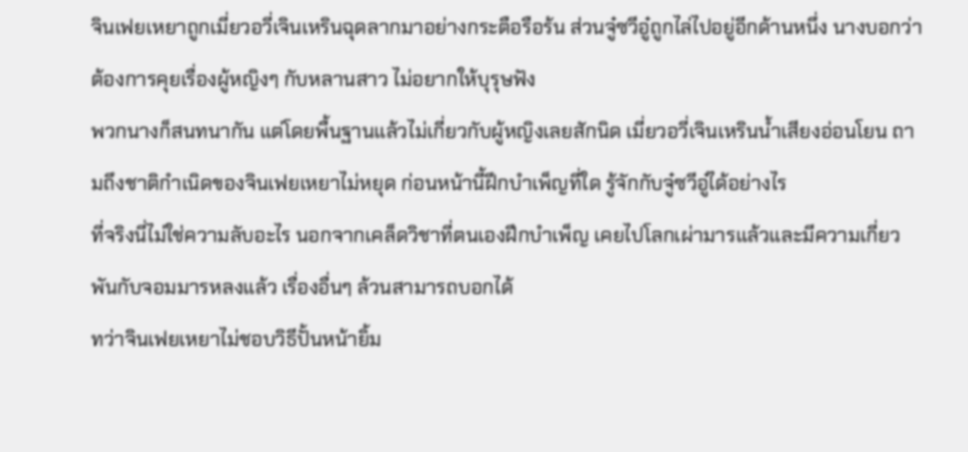จินเฟยเหยาถูกเมี่ยวอวี่เจินเหรินฉุดลากมาอย่างกระตือรือร้น ส่วนจู๋ซวีอู๋ถูกไล่ไปอยู่อีกด้านหนึ่ง นางบอกว่าต้องการคุยเรื่องผู้หญิงๆ กับหลานสาว ไม่อยากให้บุรุษฟัง
พวกนางก็สนทนากัน แต่โดยพื้นฐานแล้วไม่เกี่ยวกับผู้หญิงเลยสักนิด เมี่ยวอวี่เจินเหรินน้ำเสียงอ่อนโยน ถามถึงชาติกำเนิดของจินเฟยเหยาไม่หยุด ก่อนหน้านี้ฝึกบำเพ็ญที่ใด รู้จักกับจู๋ซวีอู๋ได้อย่างไร
ที่จริงนี่ไม่ใช่ความลับอะไร นอกจากเคล็ดวิชาที่ตนเองฝึกบำเพ็ญ เคยไปโลกเผ่ามารแล้วและมีความเกี่ยวพันกับจอมมารหลงแล้ว เรื่องอื่นๆ ล้วนสามารถบอกได้
ทว่าจินเฟยเหยาไม่ชอบวิธีปั้นหน้ายิ้ม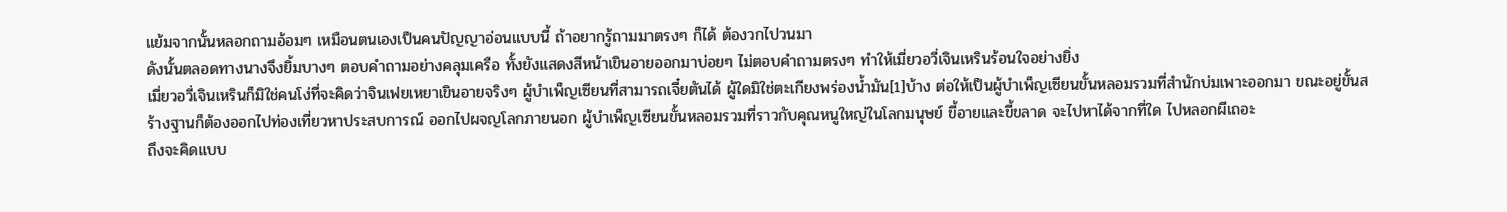แย้มจากนั้นหลอกถามอ้อมๆ เหมือนตนเองเป็นคนปัญญาอ่อนแบบนี้ ถ้าอยากรู้ถามมาตรงๆ ก็ได้ ต้องวกไปวนมา
ดังนั้นตลอดทางนางจึงยิ้มบางๆ ตอบคำถามอย่างคลุมเครือ ทั้งยังแสดงสีหน้าเขินอายออกมาบ่อยๆ ไม่ตอบคำถามตรงๆ ทำให้เมี่ยวอวี่เจินเหรินร้อนใจอย่างยิ่ง
เมี่ยวอวี่เจินเหรินก็มิใช่คนโง่ที่จะคิดว่าจินเฟยเหยาเขินอายจริงๆ ผู้บำเพ็ญเซียนที่สามารถเจี๋ยตันได้ ผู้ใดมิใช่ตะเกียงพร่องน้ำมัน[1]บ้าง ต่อให้เป็นผู้บำเพ็ญเซียนขั้นหลอมรวมที่สำนักบ่มเพาะออกมา ขณะอยู่ขั้นสร้างฐานก็ต้องออกไปท่องเที่ยวหาประสบการณ์ ออกไปผจญโลกภายนอก ผู้บำเพ็ญเซียนขั้นหลอมรวมที่ราวกับคุณหนูใหญ่ในโลกมนุษย์ ขี้อายและขี้ขลาด จะไปหาได้จากที่ใด ไปหลอกผีเถอะ
ถึงจะคิดแบบ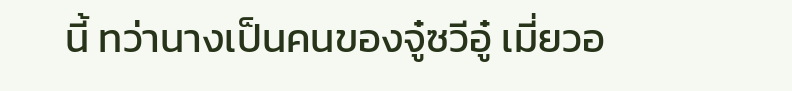นี้ ทว่านางเป็นคนของจู๋ซวีอู๋ เมี่ยวอ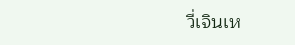วี่เจินเห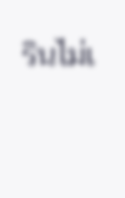รินไม่เ